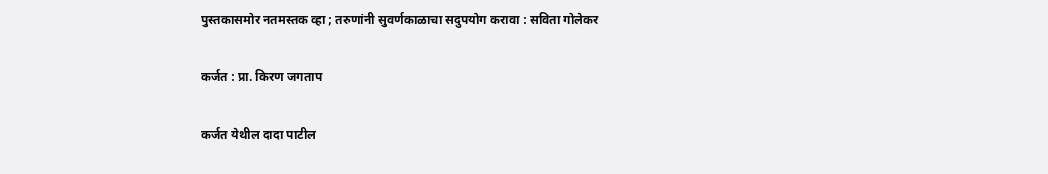पुस्तकासमोर नतमस्तक व्हा ; तरुणांनी सुवर्णकाळाचा सदुपयोग करावा : सविता गोलेकर

कर्जत : प्रा. किरण जगताप

कर्जत येथील दादा पाटील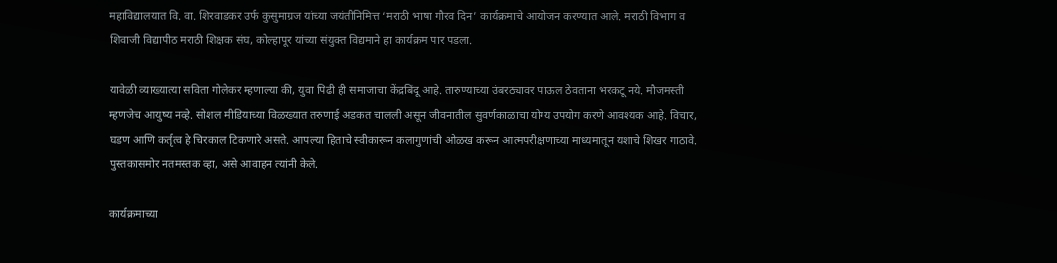महाविद्यालयात वि. वा. शिरवाडकर उर्फ कुसुमाग्रज यांच्या जयंतीनिमित्त ‘मराठी भाषा गौरव दिन’ कार्यक्रमाचे आयोजन करण्यात आले. मराठी विभाग व शिवाजी विद्यापीठ मराठी शिक्षक संघ, कोल्हापूर यांच्या संयुक्त विद्यमाने हा कार्यक्रम पार पडला.

यावेळी व्याख्यात्या सविता गोलेकर म्हणाल्या की, युवा पिढी ही समाजाचा केंद्रबिंदू आहे. तारुण्याच्या उंबरठ्यावर पाऊल ठेवताना भरकटू नये. मौजमस्ती म्हणजेच आयुष्य नव्हे. सोशल मीडियाच्या विळख्यात तरुणाई अडकत चालली असून जीवनातील सुवर्णकाळाचा योग्य उपयोग करणे आवश्यक आहे. विचार, घडण आणि कर्तृत्व हे चिरकाल टिकणारे असते. आपल्या हिताचे स्वीकारून कलागुणांची ओळख करून आत्मपरीक्षणाच्या माध्यमातून यशाचे शिखर गाठावे. पुस्तकासमोर नतमस्तक व्हा, असे आवाहन त्यांनी केले.

कार्यक्रमाच्या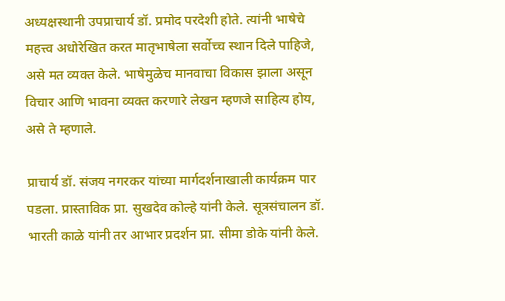अध्यक्षस्थानी उपप्राचार्य डॉ. प्रमोद परदेशी होते. त्यांनी भाषेचे महत्त्व अधोरेखित करत मातृभाषेला सर्वोच्च स्थान दिले पाहिजे, असे मत व्यक्त केले. भाषेमुळेच मानवाचा विकास झाला असून विचार आणि भावना व्यक्त करणारे लेखन म्हणजे साहित्य होय, असे ते म्हणाले.

प्राचार्य डॉ. संजय नगरकर यांच्या मार्गदर्शनाखाली कार्यक्रम पार पडला. प्रास्ताविक प्रा. सुखदेव कोल्हे यांनी केले. सूत्रसंचालन डॉ. भारती काळे यांनी तर आभार प्रदर्शन प्रा. सीमा डोके यांनी केले.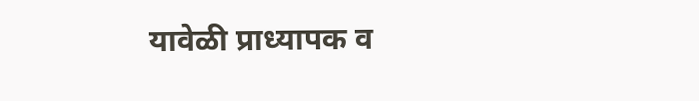यावेळी प्राध्यापक व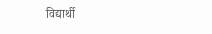विद्यार्थी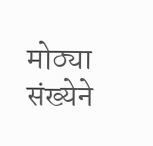मोठ्या संख्येने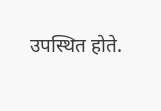उपस्थित होते.